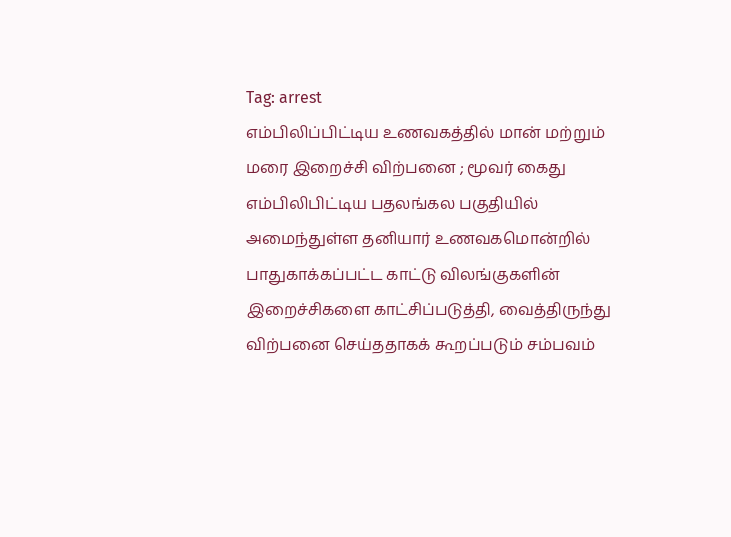Tag: arrest
எம்பிலிப்பிட்டிய உணவகத்தில் மான் மற்றும் மரை இறைச்சி விற்பனை ; மூவர் கைது
எம்பிலிபிட்டிய பதலங்கல பகுதியில் அமைந்துள்ள தனியார் உணவகமொன்றில் பாதுகாக்கப்பட்ட காட்டு விலங்குகளின் இறைச்சிகளை காட்சிப்படுத்தி, வைத்திருந்து விற்பனை செய்ததாகக் கூறப்படும் சம்பவம்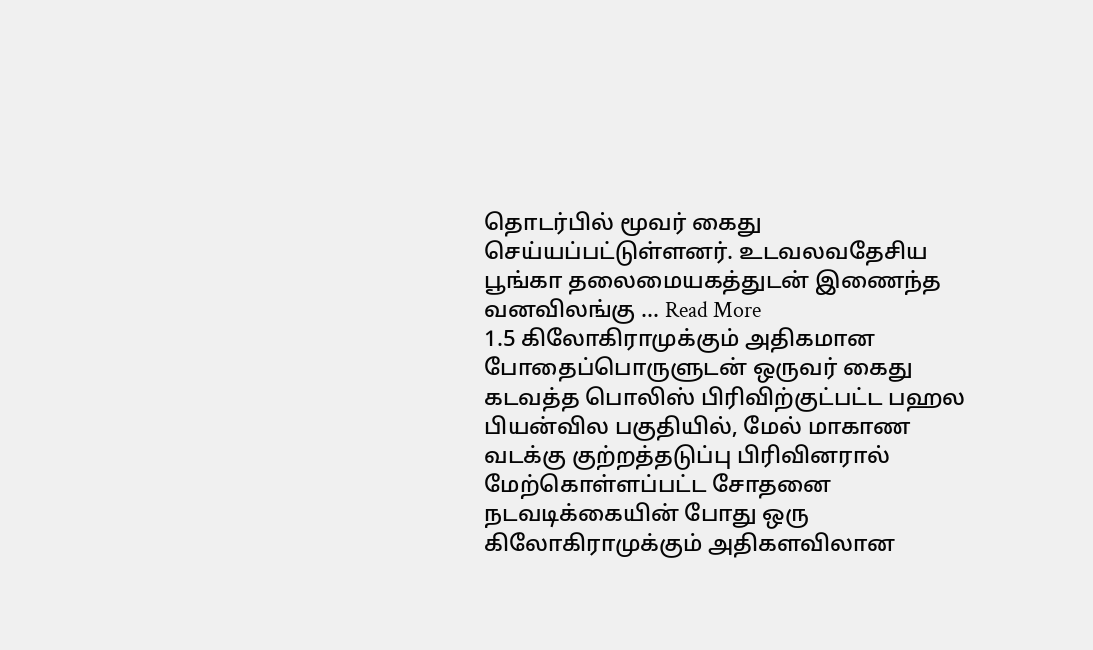தொடர்பில் மூவர் கைது செய்யப்பட்டுள்ளனர். உடவலவதேசிய பூங்கா தலைமையகத்துடன் இணைந்த வனவிலங்கு ... Read More
1.5 கிலோகிராமுக்கும் அதிகமான போதைப்பொருளுடன் ஒருவர் கைது
கடவத்த பொலிஸ் பிரிவிற்குட்பட்ட பஹல பியன்வில பகுதியில், மேல் மாகாண வடக்கு குற்றத்தடுப்பு பிரிவினரால் மேற்கொள்ளப்பட்ட சோதனை நடவடிக்கையின் போது ஒரு கிலோகிராமுக்கும் அதிகளவிலான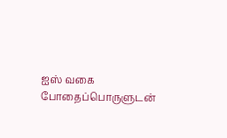ஐஸ் வகை போதைப்பொருளுடன்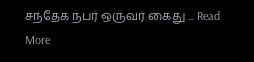சந்தேக நபர் ஒருவர் கைது ... Read More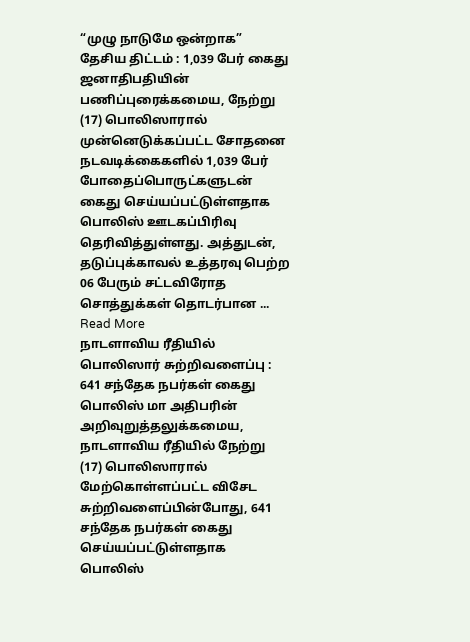“முழு நாடுமே ஒன்றாக” தேசிய திட்டம் : 1,039 பேர் கைது
ஜனாதிபதியின் பணிப்புரைக்கமைய, நேற்று (17) பொலிஸாரால் முன்னெடுக்கப்பட்ட சோதனை நடவடிக்கைகளில் 1,039 பேர் போதைப்பொருட்களுடன் கைது செய்யப்பட்டுள்ளதாக பொலிஸ் ஊடகப்பிரிவு தெரிவித்துள்ளது. அத்துடன், தடுப்புக்காவல் உத்தரவு பெற்ற 06 பேரும் சட்டவிரோத சொத்துக்கள் தொடர்பான ... Read More
நாடளாவிய ரீதியில் பொலிஸார் சுற்றிவளைப்பு : 641 சந்தேக நபர்கள் கைது
பொலிஸ் மா அதிபரின் அறிவுறுத்தலுக்கமைய, நாடளாவிய ரீதியில் நேற்று (17) பொலிஸாரால் மேற்கொள்ளப்பட்ட விசேட சுற்றிவளைப்பின்போது, 641 சந்தேக நபர்கள் கைது செய்யப்பட்டுள்ளதாக பொலிஸ்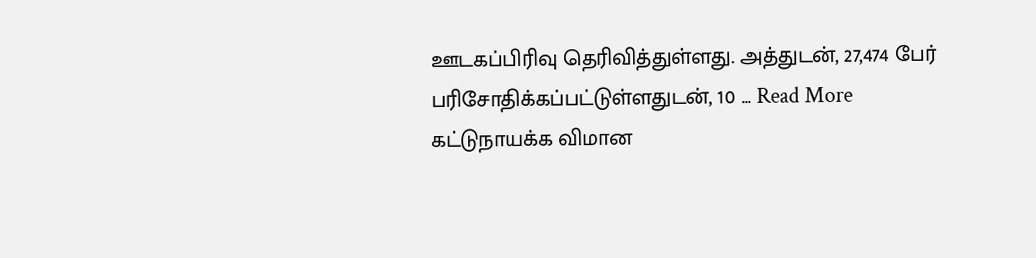ஊடகப்பிரிவு தெரிவித்துள்ளது. அத்துடன், 27,474 பேர் பரிசோதிக்கப்பட்டுள்ளதுடன், 10 ... Read More
கட்டுநாயக்க விமான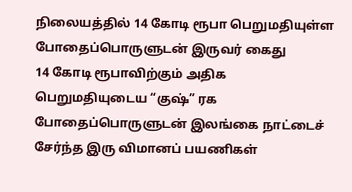நிலையத்தில் 14 கோடி ரூபா பெறுமதியுள்ள போதைப்பொருளுடன் இருவர் கைது
14 கோடி ரூபாவிற்கும் அதிக பெறுமதியுடைய “குஷ்” ரக போதைப்பொருளுடன் இலங்கை நாட்டைச் சேர்ந்த இரு விமானப் பயணிகள்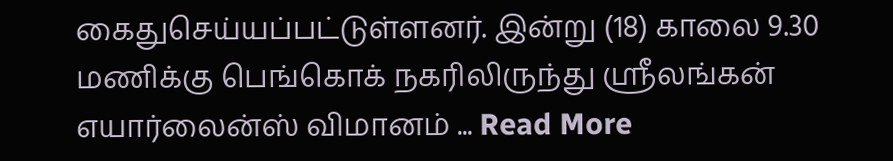கைதுசெய்யப்பட்டுள்ளனர். இன்று (18) காலை 9.30 மணிக்கு பெங்கொக் நகரிலிருந்து ஸ்ரீலங்கன் எயார்லைன்ஸ் விமானம் ... Read More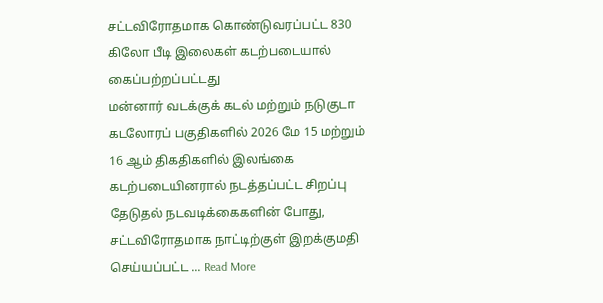சட்டவிரோதமாக கொண்டுவரப்பட்ட 830 கிலோ பீடி இலைகள் கடற்படையால் கைப்பற்றப்பட்டது
மன்னார் வடக்குக் கடல் மற்றும் நடுகுடா கடலோரப் பகுதிகளில் 2026 மே 15 மற்றும் 16 ஆம் திகதிகளில் இலங்கை கடற்படையினரால் நடத்தப்பட்ட சிறப்பு தேடுதல் நடவடிக்கைகளின் போது, சட்டவிரோதமாக நாட்டிற்குள் இறக்குமதி செய்யப்பட்ட ... Read More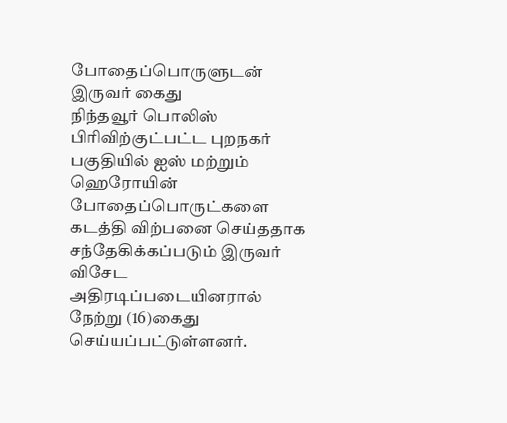போதைப்பொருளுடன் இருவர் கைது
நிந்தவூர் பொலிஸ் பிரிவிற்குட்பட்ட புறநகர் பகுதியில் ஐஸ் மற்றும் ஹெரோயின் போதைப்பொருட்களை கடத்தி விற்பனை செய்ததாக சந்தேகிக்கப்படும் இருவர் விசேட அதிரடிப்படையினரால் நேற்று (16)கைது செய்யப்பட்டுள்ளனர்.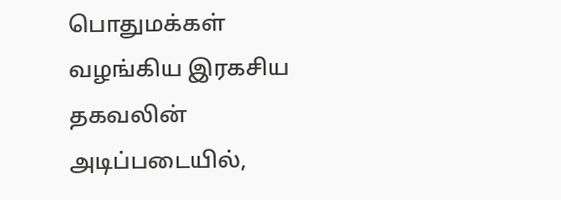பொதுமக்கள் வழங்கிய இரகசிய தகவலின் அடிப்படையில்,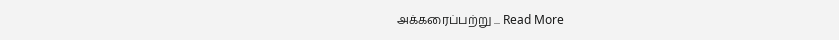அக்கரைப்பற்று ... Read More